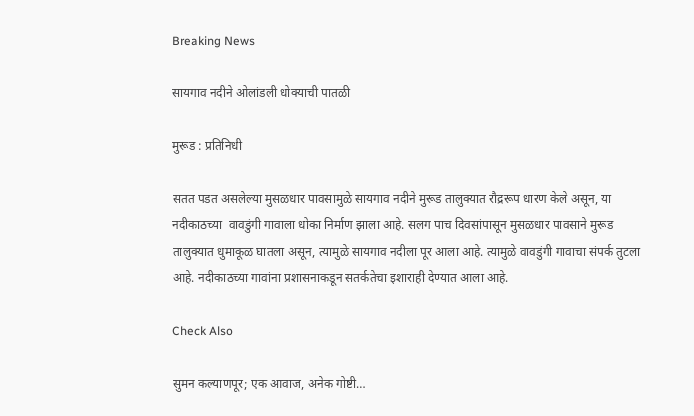Breaking News

सायगाव नदीने ओलांडली धोक्याची पातळी

मुरूड : प्रतिनिधी

सतत पडत असलेल्या मुसळधार पावसामुळे सायगाव नदीने मुरूड तालुक्यात रौद्ररूप धारण केले असून, या नदीकाठच्या  वावडुंगी गावाला धोका निर्माण झाला आहे. सलग पाच दिवसांपासून मुसळधार पावसाने मुरूड तालुक्यात धुमाकूळ घातला असून, त्यामुळे सायगाव नदीला पूर आला आहे. त्यामुळे वावडुंगी गावाचा संपर्क तुटला आहे. नदीकाठच्या गावांना प्रशासनाकडून सतर्कतेचा इशाराही देण्यात आला आहे.

Check Also

सुमन कल्याणपूर; एक आवाज, अनेक गोष्टी…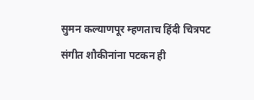सुमन कल्याणपूर म्हणताच हिंदी चित्रपट संगीत शौकीनांना पटकन ही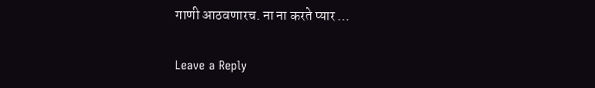गाणी आठवणारच. ना ना करते प्यार …

Leave a Reply